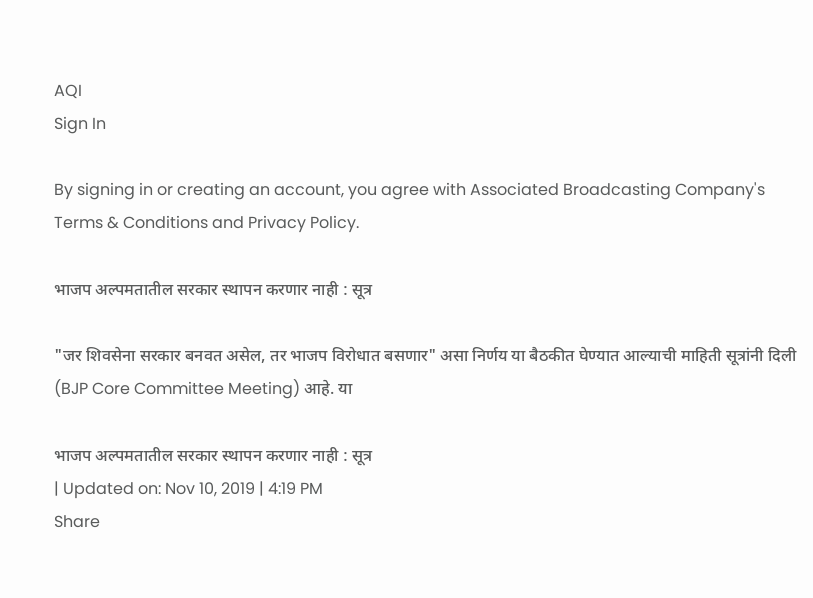AQI
Sign In

By signing in or creating an account, you agree with Associated Broadcasting Company's Terms & Conditions and Privacy Policy.

भाजप अल्पमतातील सरकार स्थापन करणार नाही : सूत्र

"जर शिवसेना सरकार बनवत असेल, तर भाजप विरोधात बसणार" असा निर्णय या बैठकीत घेण्यात आल्याची माहिती सूत्रांनी दिली (BJP Core Committee Meeting) आहे. या

भाजप अल्पमतातील सरकार स्थापन करणार नाही : सूत्र
| Updated on: Nov 10, 2019 | 4:19 PM
Share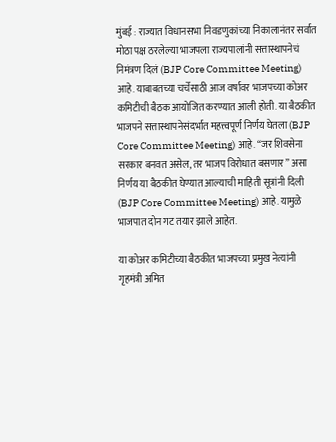मुंबई : राज्यात विधानसभा निवडणुकांच्या निकालानंतर सर्वात मोठा पक्ष ठरलेल्या भाजपला राज्यपालांनी सत्तास्थापनेचं निमंत्रण दिलं (BJP Core Committee Meeting) आहे. याबाबतच्या चर्चेसाठी आज वर्षावर भाजपच्या कोअर कमिटीची बैठक आयोजित करण्यात आली होती. या बैठकीत भाजपने सत्तास्थापनेसंदर्भात महत्त्वपूर्ण निर्णय घेतला (BJP Core Committee Meeting) आहे. “जर शिवसेना सरकार बनवत असेल, तर भाजप विरोधात बसणार” असा निर्णय या बैठकीत घेण्यात आल्याची माहिती सूत्रांनी दिली (BJP Core Committee Meeting) आहे. यामुळे भाजपात दोन गट तयार झाले आहेत.

या कोअर कमिटीच्या बैठकीत भाजपच्या प्रमुख नेत्यांनी गृहमंत्री अमित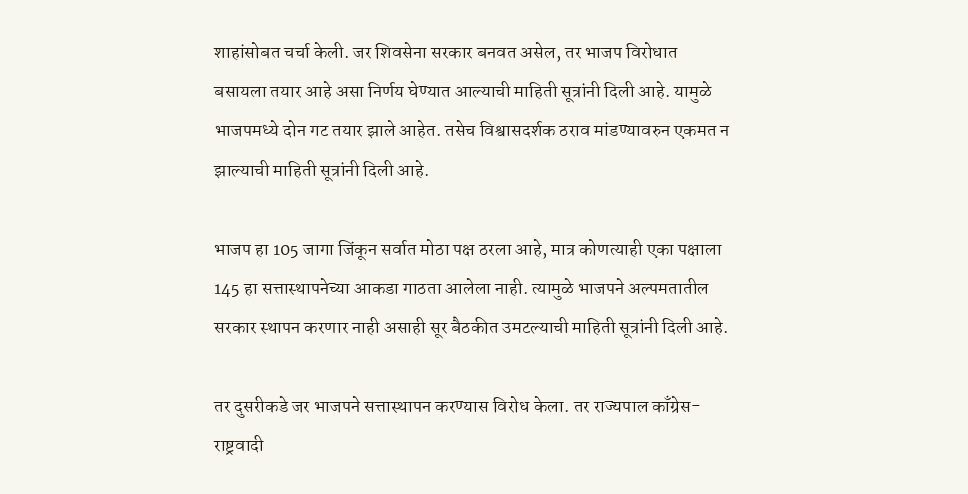शाहांसोबत चर्चा केली. जर शिवसेना सरकार बनवत असेल, तर भाजप विरोधात बसायला तयार आहे असा निर्णय घेण्यात आल्याची माहिती सूत्रांनी दिली आहे. यामुळे भाजपमध्ये दोन गट तयार झाले आहेत. तसेच विश्वासदर्शक ठराव मांडण्यावरुन एकमत न झाल्याची माहिती सूत्रांनी दिली आहे.

भाजप हा 105 जागा जिंकून सर्वात मोठा पक्ष ठरला आहे, मात्र कोणत्याही एका पक्षाला 145 हा सत्तास्थापनेच्या आकडा गाठता आलेला नाही. त्यामुळे भाजपने अल्पमतातील सरकार स्थापन करणार नाही असाही सूर बैठकीत उमटल्याची माहिती सूत्रांनी दिली आहे.

तर दुसरीकडे जर भाजपने सत्तास्थापन करण्यास विरोध केला. तर राज्यपाल काँग्रेस-राष्ट्रवादी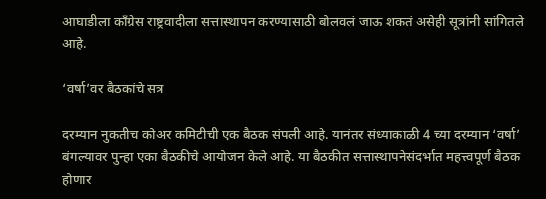आघाडीला काँग्रेस राष्ट्रवादीला सत्तास्थापन करण्यासाठी बोलवलं जाऊ शकतं असेही सूत्रांनी सांगितले आहे.

‘वर्षा’वर बैठकांचे सत्र

दरम्यान नुकतीच कोअर कमिटीची एक बैठक संपली आहे. यानंतर संध्याकाळी 4 च्या दरम्यान ‘वर्षा’ बंगल्यावर पुन्हा एका बैठकीचे आयोजन केले आहे. या बैठकीत सत्तास्थापनेसंदर्भात महत्त्वपूर्ण बैठक होणार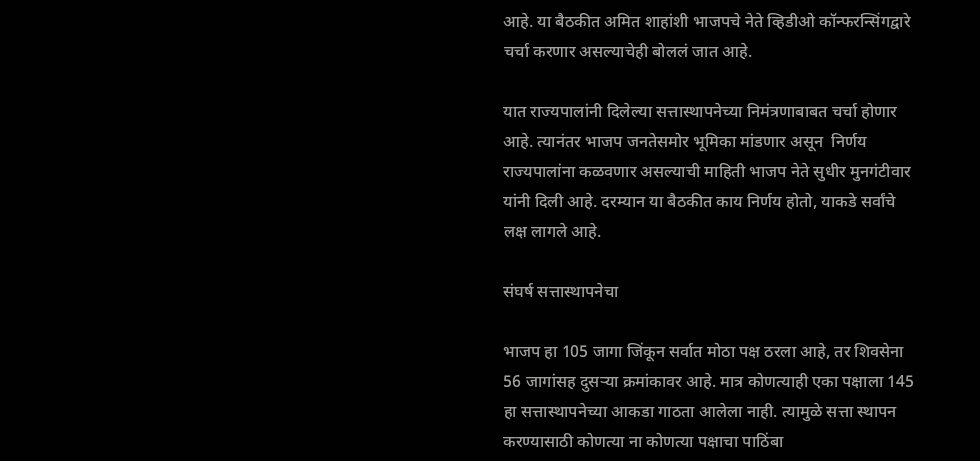आहे. या बैठकीत अमित शाहांशी भाजपचे नेते व्हिडीओ कॉन्फरन्सिंगद्वारे चर्चा करणार असल्याचेही बोललं जात आहे.

यात राज्यपालांनी दिलेल्या सत्तास्थापनेच्या निमंत्रणाबाबत चर्चा होणार आहे. त्यानंतर भाजप जनतेसमोर भूमिका मांडणार असून  निर्णय राज्यपालांना कळवणार असल्याची माहिती भाजप नेते सुधीर मुनगंटीवार यांनी दिली आहे. दरम्यान या बैठकीत काय निर्णय होतो, याकडे सर्वांचे लक्ष लागले आहे.

संघर्ष सत्तास्थापनेचा

भाजप हा 105 जागा जिंकून सर्वात मोठा पक्ष ठरला आहे, तर शिवसेना 56 जागांसह दुसऱ्या क्रमांकावर आहे. मात्र कोणत्याही एका पक्षाला 145 हा सत्तास्थापनेच्या आकडा गाठता आलेला नाही. त्यामुळे सत्ता स्थापन करण्यासाठी कोणत्या ना कोणत्या पक्षाचा पाठिंबा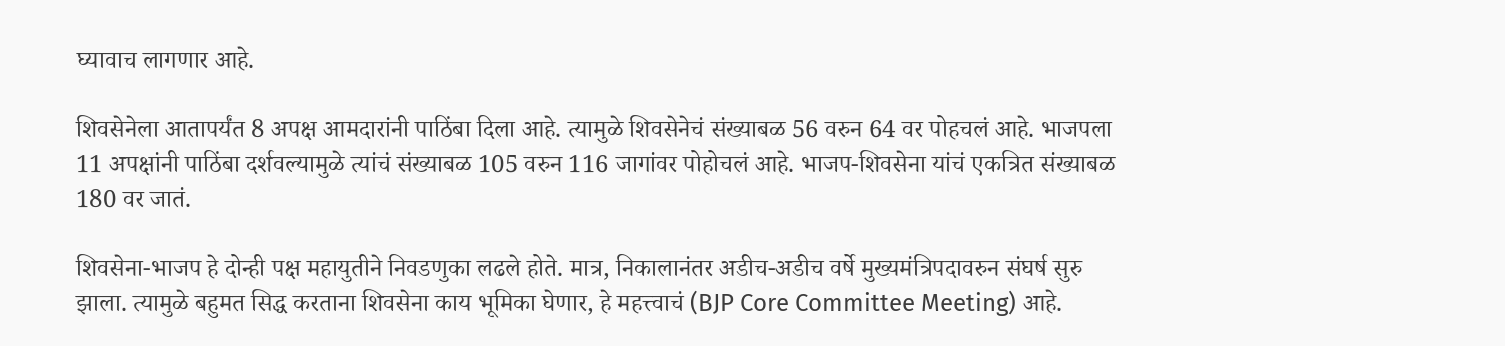घ्यावाच लागणार आहे.

शिवसेनेला आतापर्यंत 8 अपक्ष आमदारांनी पाठिंबा दिला आहे. त्यामुळे शिवसेनेचं संख्याबळ 56 वरुन 64 वर पोहचलं आहे. भाजपला 11 अपक्षांनी पाठिंबा दर्शवल्यामुळे त्यांचं संख्याबळ 105 वरुन 116 जागांवर पोहोचलं आहे. भाजप-शिवसेना यांचं एकत्रित संख्याबळ 180 वर जातं.

शिवसेना-भाजप हे दोन्ही पक्ष महायुतीने निवडणुका लढले होते. मात्र, निकालानंतर अडीच-अडीच वर्षे मुख्यमंत्रिपदावरुन संघर्ष सुरु झाला. त्यामुळे बहुमत सिद्ध करताना शिवसेना काय भूमिका घेणार, हे महत्त्वाचं (BJP Core Committee Meeting) आहे.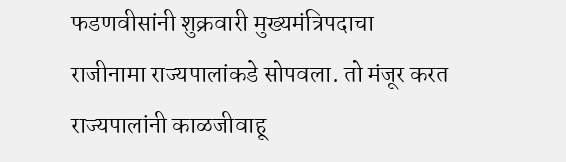फडणवीसांनी शुक्रवारी मुख्यमंत्रिपदाचा राजीनामा राज्यपालांकडे सोपवला. तो मंजूर करत राज्यपालांनी काळजीवाहू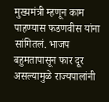मुख्यमंत्री म्हणून काम पाहण्यास फडणवीस यांना सांगितलं. भाजप बहुमतापासून फार दूर असल्यामुळे राज्यपालांनी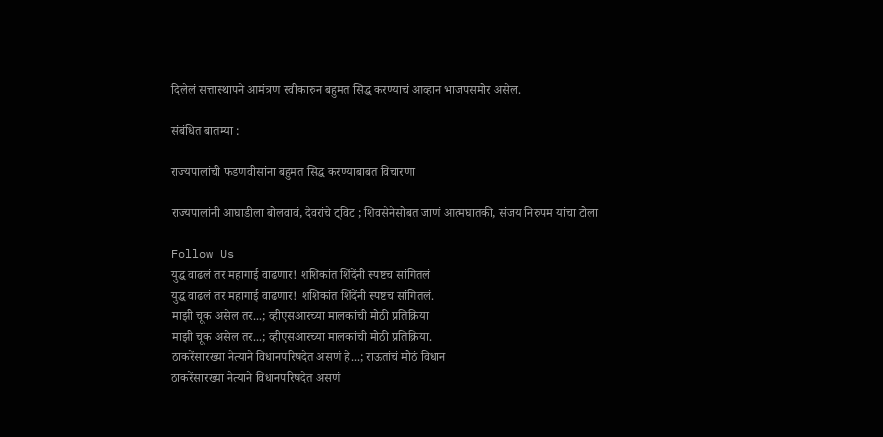दिलेलं सत्तास्थापने आमंत्रण स्वीकारुन बहुमत सिद्ध करण्याचं आव्हान भाजपसमोर असेल.

संबंधित बातम्या :

राज्यपालांची फडणवीसांना बहुमत सिद्ध करण्याबाबत विचारणा

राज्यपालांनी आघाडीला बोलवावं, देवरांचे ट्विट ; शिवसेनेसोबत जाणं आत्मघातकी, संजय निरुपम यांचा टोला

Follow Us
युद्ध वाढलं तर महागाई वाढणार! शशिकांत शिंदेंनी स्पष्टच सांगितलं
युद्ध वाढलं तर महागाई वाढणार! शशिकांत शिंदेंनी स्पष्टच सांगितलं.
माझी चूक असेल तर...; व्हीएसआरच्या मालकांची मोठी प्रतिक्रिया
माझी चूक असेल तर...; व्हीएसआरच्या मालकांची मोठी प्रतिक्रिया.
ठाकरेंसारख्या नेत्याने विधानपरिषदेत असणं हे...; राऊतांचं मोठं विधान
ठाकरेंसारख्या नेत्याने विधानपरिषदेत असणं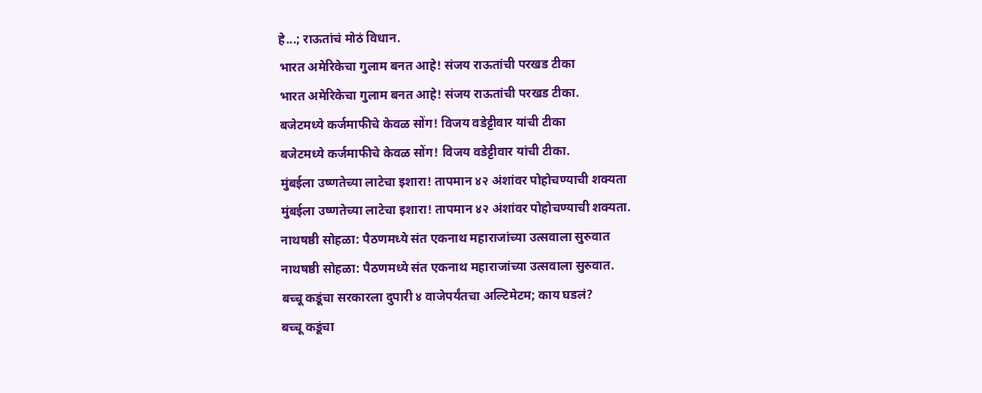हे...; राऊतांचं मोठं विधान.
भारत अमेरिकेचा गुलाम बनत आहे! संजय राऊतांची परखड टीका
भारत अमेरिकेचा गुलाम बनत आहे! संजय राऊतांची परखड टीका.
बजेटमध्ये कर्जमाफीचे केवळ सोंग! विजय वडेट्टीवार यांची टीका
बजेटमध्ये कर्जमाफीचे केवळ सोंग! विजय वडेट्टीवार यांची टीका.
मुंबईला उष्णतेच्या लाटेचा इशारा! तापमान ४२ अंशांवर पोहोचण्याची शक्यता
मुंबईला उष्णतेच्या लाटेचा इशारा! तापमान ४२ अंशांवर पोहोचण्याची शक्यता.
नाथषष्ठी सोहळा: पैठणमध्ये संत एकनाथ महाराजांच्या उत्सवाला सुरुवात
नाथषष्ठी सोहळा: पैठणमध्ये संत एकनाथ महाराजांच्या उत्सवाला सुरुवात.
बच्चू कडूंचा सरकारला दुपारी ४ वाजेपर्यंतचा अल्टिमेटम; काय घडलं?
बच्चू कडूंचा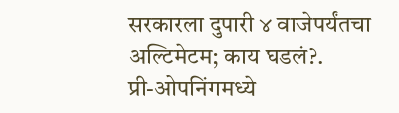सरकारला दुपारी ४ वाजेपर्यंतचा अल्टिमेटम; काय घडलं?.
प्री-ओपनिंगमध्ये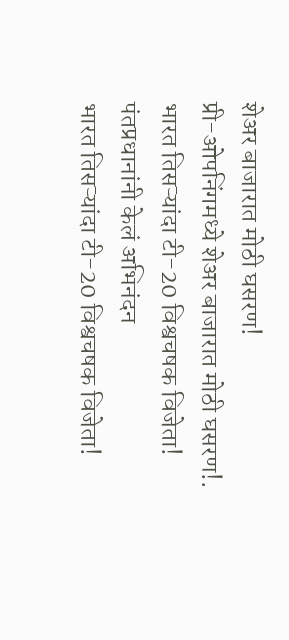शेअर बाजारात मोठी घसरण!
प्री-ओपनिंगमध्ये शेअर बाजारात मोठी घसरण!.
भारत तिसऱ्यांदा टी-20 विश्वचषक विजेता! पंतप्रधानांनी केलं अभिनंदन
भारत तिसऱ्यांदा टी-20 विश्वचषक विजेता!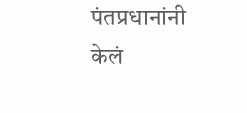पंतप्रधानांनी केलं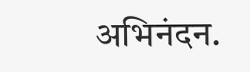अभिनंदन.